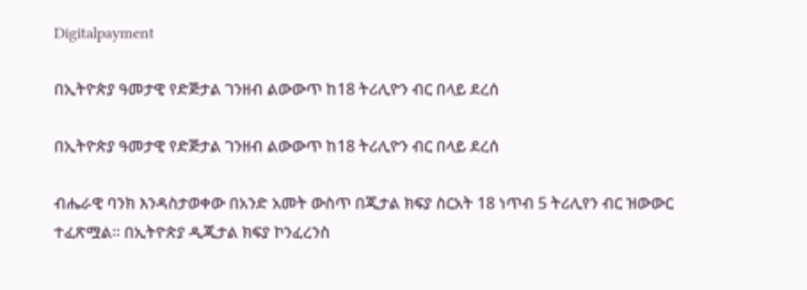Digitalpayment

በኢትዮጵያ ዓመታዊ የድጅታል ገንዘብ ልውውጥ ከ18 ትሪሊዮን ብር በላይ ደረሰ

በኢትዮጵያ ዓመታዊ የድጅታል ገንዘብ ልውውጥ ከ18 ትሪሊዮን ብር በላይ ደረሰ

ብሔራዊ ባንክ እንዳስታወቀው በአንድ አመት ውስጥ በጂታል ክፍያ ስርአት 18 ነጥብ 5 ትሪሊየን ብር ዝውውር ተፈጽሟል። በኢትዮጵያ ዲጂታል ክፍያ ኮንፈረንስ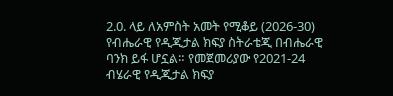2.0. ላይ ለአምስት አመት የሚቆይ (2026-30) የብሔራዊ የዲጂታል ክፍያ ስትራቴጂ በብሔራዊ ባንክ ይፋ ሆኗል። የመጀመሪያው የ2021-24 ብሄራዊ የዲጂታል ክፍያ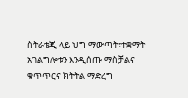ስትራቴጂ ላይ ህግ ማውጣት፣ተቋማት አገልግሎቱን እንዲሰጡ ማስቻልና ቁጥጥርና ክትትል ማድረግ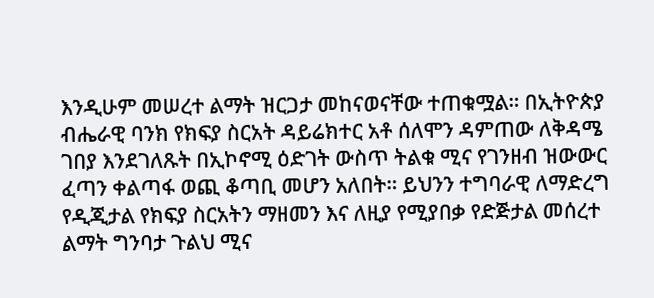እንዲሁም መሠረተ ልማት ዝርጋታ መከናወናቸው ተጠቁሟል። በኢትዮጵያ ብሔራዊ ባንክ የክፍያ ስርአት ዳይሬክተር አቶ ሰለሞን ዳምጠው ለቅዳሜ ገበያ እንደገለጹት በኢኮኖሚ ዕድገት ውስጥ ትልቁ ሚና የገንዘብ ዝውውር ፈጣን ቀልጣፋ ወጪ ቆጣቢ መሆን አለበት። ይህንን ተግባራዊ ለማድረግ የዲጂታል የክፍያ ስርአትን ማዘመን እና ለዚያ የሚያበቃ የድጅታል መሰረተ ልማት ግንባታ ጉልህ ሚና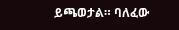ይጫወታል። ባለፈው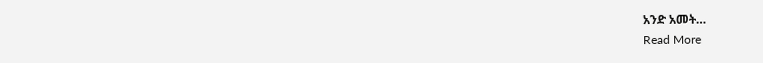አንድ አመት…
Read More